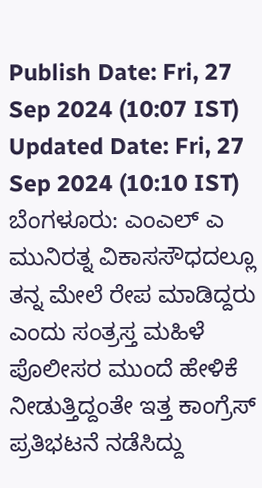Publish Date: Fri, 27 Sep 2024 (10:07 IST)
Updated Date: Fri, 27 Sep 2024 (10:10 IST)
ಬೆಂಗಳೂರು: ಎಂಎಲ್ ಎ ಮುನಿರತ್ನ ವಿಕಾಸಸೌಧದಲ್ಲೂ ತನ್ನ ಮೇಲೆ ರೇಪ ಮಾಡಿದ್ದರು ಎಂದು ಸಂತ್ರಸ್ತ ಮಹಿಳೆ ಪೊಲೀಸರ ಮುಂದೆ ಹೇಳಿಕೆ ನೀಡುತ್ತಿದ್ದಂತೇ ಇತ್ತ ಕಾಂಗ್ರೆಸ್ ಪ್ರತಿಭಟನೆ ನಡೆಸಿದ್ದು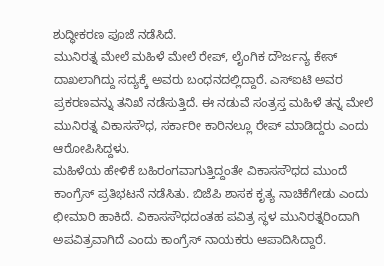ಶುದ್ಧೀಕರಣ ಪೂಜೆ ನಡೆಸಿದೆ.
ಮುನಿರತ್ನ ಮೇಲೆ ಮಹಿಳೆ ಮೇಲೆ ರೇಪ್, ಲೈಂಗಿಕ ದೌರ್ಜನ್ಯ ಕೇಸ್ ದಾಖಲಾಗಿದ್ದು ಸದ್ಯಕ್ಕೆ ಅವರು ಬಂಧನದಲ್ಲಿದ್ದಾರೆ. ಎಸ್ಐಟಿ ಅವರ ಪ್ರಕರಣವನ್ನು ತನಿಖೆ ನಡೆಸುತ್ತಿದೆ. ಈ ನಡುವೆ ಸಂತ್ರಸ್ತ ಮಹಿಳೆ ತನ್ನ ಮೇಲೆ ಮುನಿರತ್ನ ವಿಕಾಸಸೌಧ, ಸರ್ಕಾರೀ ಕಾರಿನಲ್ಲೂ ರೇಪ್ ಮಾಡಿದ್ದರು ಎಂದು ಆರೋಪಿಸಿದ್ದಳು.
ಮಹಿಳೆಯ ಹೇಳಿಕೆ ಬಹಿರಂಗವಾಗುತ್ತಿದ್ದಂತೇ ವಿಕಾಸಸೌಧದ ಮುಂದೆ ಕಾಂಗ್ರೆಸ್ ಪ್ರತಿಭಟನೆ ನಡೆಸಿತು. ಬಿಜೆಪಿ ಶಾಸಕ ಕೃತ್ಯ ನಾಚಿಕೆಗೇಡು ಎಂದು ಛೀಮಾರಿ ಹಾಕಿದೆ. ವಿಕಾಸಸೌಧದಂತಹ ಪವಿತ್ರ ಸ್ಥಳ ಮುನಿರತ್ನರಿಂದಾಗಿ ಅಪವಿತ್ರವಾಗಿದೆ ಎಂದು ಕಾಂಗ್ರೆಸ್ ನಾಯಕರು ಆಪಾದಿಸಿದ್ದಾರೆ.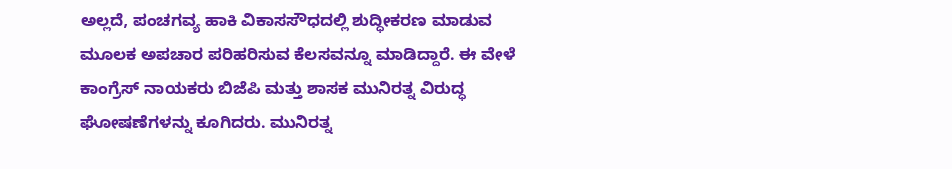ಅಲ್ಲದೆ, ಪಂಚಗವ್ಯ ಹಾಕಿ ವಿಕಾಸಸೌಧದಲ್ಲಿ ಶುದ್ಧೀಕರಣ ಮಾಡುವ ಮೂಲಕ ಅಪಚಾರ ಪರಿಹರಿಸುವ ಕೆಲಸವನ್ನೂ ಮಾಡಿದ್ದಾರೆ. ಈ ವೇಳೆ ಕಾಂಗ್ರೆಸ್ ನಾಯಕರು ಬಿಜೆಪಿ ಮತ್ತು ಶಾಸಕ ಮುನಿರತ್ನ ವಿರುದ್ಧ ಘೋಷಣೆಗಳನ್ನು ಕೂಗಿದರು. ಮುನಿರತ್ನ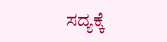ಸದ್ಯಕ್ಕೆ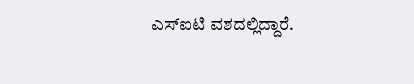ಎಸ್ಐಟಿ ವಶದಲ್ಲಿದ್ದಾರೆ.